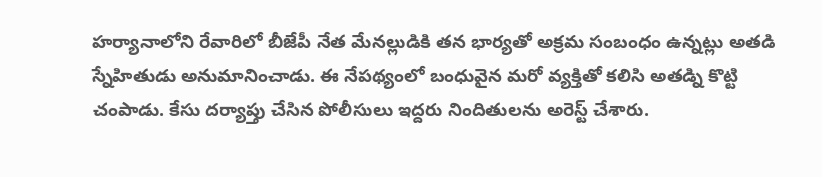హర్యానాలోని రేవారిలో బీజేపీ నేత మేనల్లుడికి తన భార్యతో అక్రమ సంబంధం ఉన్నట్లు అతడి స్నేహితుడు అనుమానించాడు. ఈ నేపథ్యంలో బంధువైన మరో వ్యక్తితో కలిసి అతడ్ని కొట్టి చంపాడు. కేసు దర్యాప్తు చేసిన పోలీసులు ఇద్దరు నిందితులను అరెస్ట్ చేశారు.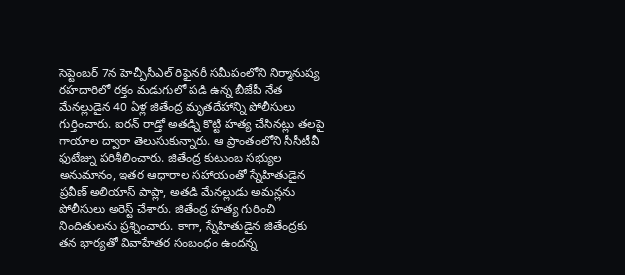సెప్టెంబర్ 7న హెచ్పీసీఎల్ రిఫైనరీ సమీపంలోని నిర్మానుష్య రహదారిలో రక్తం మడుగులో పడి ఉన్న బీజేపీ నేత మేనల్లుడైన 40 ఏళ్ల జితేంద్ర మృతదేహాన్ని పోలీసులు గుర్తించారు. ఐరన్ రాడ్తో అతడ్ని కొట్టి హత్య చేసినట్లు తలపై గాయాల ద్వారా తెలుసుకున్నారు. ఆ ప్రాంతంలోని సీసీటీవీ ఫుటేజ్ను పరిశీలించారు. జితేంద్ర కుటుంబ సభ్యుల అనుమానం, ఇతర ఆధారాల సహాయంతో స్నేహితుడైన ప్రవీణ్ అలియాస్ పాప్లా, అతడి మేనల్లుడు అమన్లను పోలీసులు అరెస్ట్ చేశారు. జితేంద్ర హత్య గురించి నిందితులను ప్రశ్నించారు. కాగా, స్నేహితుడైన జితేంద్రకు తన భార్యతో వివాహేతర సంబంధం ఉందన్న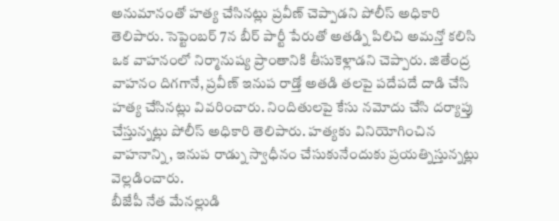అనుమానంతో హత్య చేసినట్లు ప్రవీణ్ చెప్పాడని పోలీస్ అధికారి తెలిపారు. సెప్టెంబర్ 7న బీర్ పార్టీ పేరుతో అతడ్ని పిలిచి అమన్తో కలిసి ఒక వాహనంలో నిర్మానుష్య ప్రాంతానికి తీసుకెళ్లాడని చెప్పారు. జితేంద్ర వాహనం దిగగానే, ప్రవీణ్ ఇనుప రాడ్తో అతడి తలపై పదేపదే దాడి చేసి హత్య చేసినట్లు వివరించారు. నిందితులపై కేసు నమోదు చేసి దర్యాప్తు చేస్తున్నట్లు పోలీస్ అధికారి తెలిపారు. హత్యకు వినియోగించిన వాహనాన్ని, ఇనుప రాడ్ను స్వాధీనం చేసుకునేందుకు ప్రయత్నిస్తున్నట్లు వెల్లడించారు.
బీజేపీ నేత మేనల్లుడి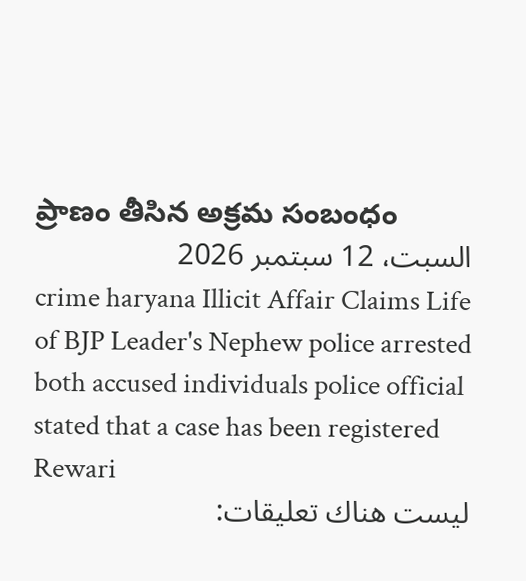ప్రాణం తీసిన అక్రమ సంబంధం
السبت، 12 سبتمبر 2026
crime haryana Illicit Affair Claims Life of BJP Leader's Nephew police arrested both accused individuals police official stated that a case has been registered Rewari
ليست هناك تعليقات: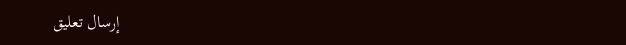إرسال تعليق